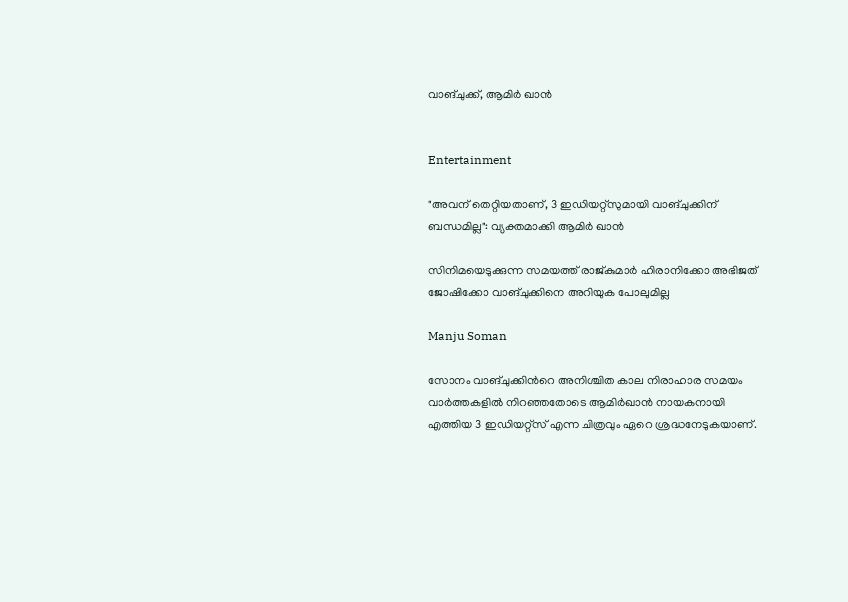വാങ്ചുക്ക്, ആമിർ ഖാൻ


Entertainment

"അവന് തെറ്റിയതാണ്, 3 ഇഡിയറ്റ്സുമായി വാങ്ചുക്കിന് ബന്ധമില്ല": വ്യക്തമാക്കി ആമിർ ഖാൻ

സിനിമയെടുക്കുന്ന സമയത്ത് രാജ്കുമാർ ഹിരാനിക്കോ അഭിജത് ജോഷിക്കോ വാങ്ചുക്കിനെ അറിയുക പോലുമില്ല

Manju Soman

സോനം വാങ്ചുക്കിന്‍റെ അനിശ്ചിത കാല നിരാഹാര സമയം വാർത്തകളിൽ നിറഞ്ഞതോടെ ആമിർഖാൻ നായകനായി എത്തിയ 3 ഇഡിയറ്റ്സ് എന്ന ചിത്രവും ഏറെ ശ്രദ്ധനേടുകയാണ്.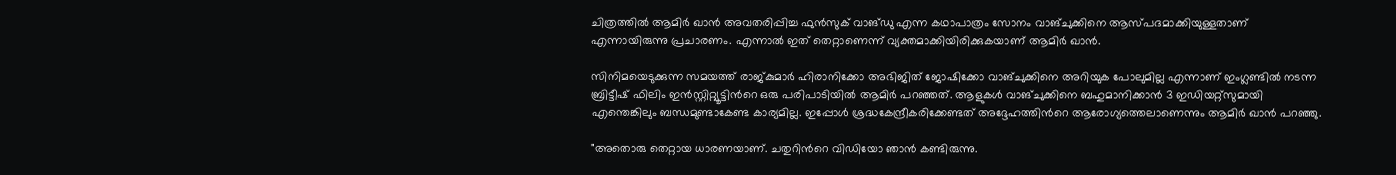ചിത്രത്തിൽ ആമിർ ഖാൻ അവതരിപ്പിച്ച ഫുൻസുക് വാങ്ഡു എന്ന കഥാപാത്രം സോനം വാങ്ചുക്കിനെ ആസ്പദമാക്കിയുള്ളതാണ് എന്നായിരുന്നു പ്രചാരണം. എന്നാൽ ഇത് തെറ്റാണെന്ന് വ്യക്തമാക്കിയിരിക്കുകയാണ് ആമിർ ഖാൻ.

സിനിമയെടുക്കുന്ന സമയത്ത് രാജ്‌കുമാർ ഹിരാനിക്കോ അഭിജിത് ജോഷിക്കോ വാങ്ചുക്കിനെ അറിയുക പോലുമില്ല എന്നാണ് ഇംഗ്ലണ്ടിൽ നടന്ന ബ്രിട്ടീഷ് ഫിലിം ഇൻസ്റ്റിറ്റ്യൂട്ടിന്‍റെ ഒരു പരിപാടിയിൽ ആമിർ പറഞ്ഞത്. ആളുകൾ വാങ്ചുക്കിനെ ബഹുമാനിക്കാൻ 3 ഇഡിയറ്റ്സുമായി എന്തെങ്കിലും ബന്ധമുണ്ടാകേണ്ട കാര്യമില്ല. ഇപ്പോൾ‌ ശ്രദ്ധകേന്ദ്രീകരിക്കേണ്ടത് അദ്ദേഹത്തിന്‍റെ ആരോഗ്യത്തെലാണെന്നും ആമിർ ഖാൻ പറഞ്ഞു.

"അതൊരു തെറ്റായ ധാരണയാണ്. ചതുറിന്‍റെ വിഡിയോ ഞാൻ കണ്ടിരുന്നു.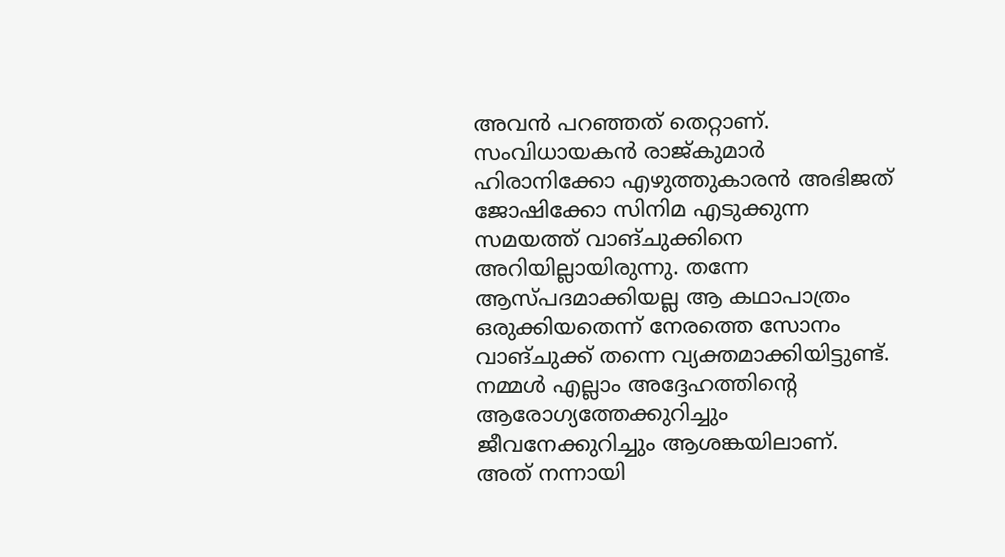അവൻ പറഞ്ഞത് തെറ്റാണ്. സംവിധായകൻ രാജ്കുമാർ ഹിരാനിക്കോ എഴുത്തുകാരൻ അഭിജത് ജോഷിക്കോ സിനിമ എടുക്കുന്ന സമയത്ത് വാങ്ചുക്കിനെ അറിയില്ലായിരുന്നു. തന്നേ ആസ്പദമാക്കിയല്ല ആ കഥാപാത്രം ഒരുക്കിയതെന്ന് നേരത്തെ സോനം വാങ്ചുക്ക് തന്നെ വ്യക്തമാക്കിയിട്ടുണ്ട്. നമ്മൾ എല്ലാം അദ്ദേഹത്തിന്‍റെ ആരോഗ്യത്തേക്കുറിച്ചും ജീവനേക്കുറിച്ചും ആശങ്കയിലാണ്. അത് നന്നായി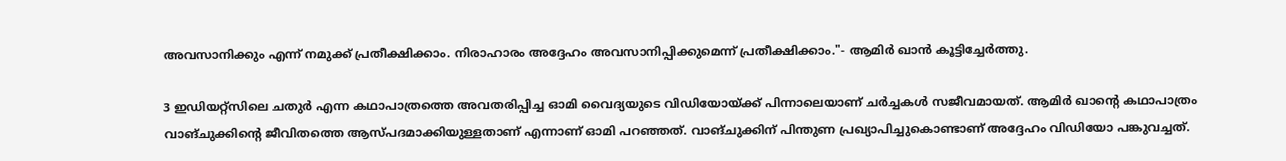അവസാനിക്കും എന്ന് നമുക്ക് പ്രതീക്ഷിക്കാം. നിരാഹാരം അദ്ദേഹം അവസാനിപ്പിക്കുമെന്ന് പ്രതീക്ഷിക്കാം."- ആമിർ ഖാൻ കൂട്ടിച്ചേർത്തു.

3 ഇഡിയറ്റ്സിലെ ചതുർ എന്ന കഥാപാത്രത്തെ അവതരിപ്പിച്ച ഓമി വൈദ്യയുടെ വിഡിയോയ്ക്ക് പിന്നാലെയാണ് ചർച്ചകൾ സജീവമായത്. ആമിർ ഖാന്‍റെ കഥാപാത്രം വാങ്ചുക്കിന്‍റെ ജീവിതത്തെ ആസ്പദമാക്കിയുള്ളതാണ് എന്നാണ് ഓമി പറഞ്ഞത്. വാങ്ചുക്കിന് പിന്തുണ പ്രഖ്യാപിച്ചുകൊണ്ടാണ് അദ്ദേഹം വിഡിയോ പങ്കുവച്ചത്.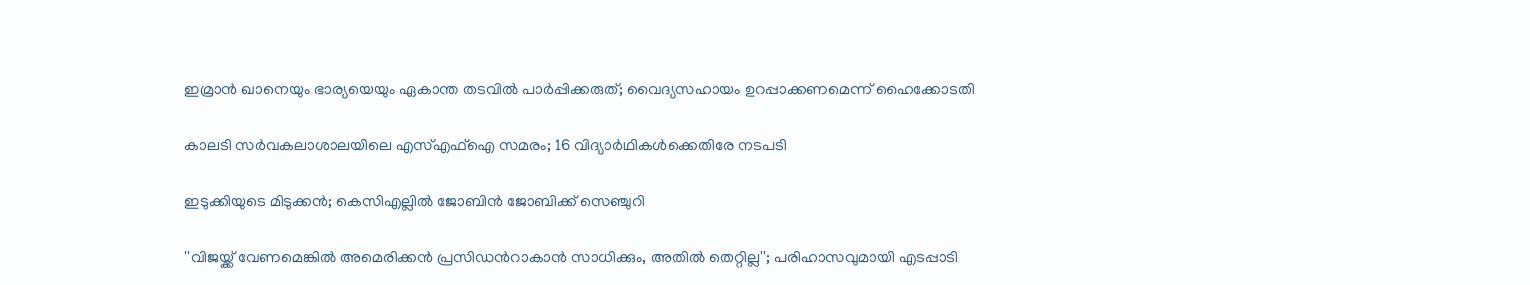ഇമ്രാൻ ഖാനെയും ഭാര‍്യ‍‌യെയും ഏകാന്ത തടവിൽ പാർപ്പിക്കരുത്; വൈദ‍്യസഹായം ഉറപ്പാക്കണമെന്ന് ഹൈക്കോടതി

കാലടി സർവകലാശാലയിലെ എസ്എഫ്ഐ സമരം; 16 വിദ‍്യാർഥികൾക്കെതിരേ നടപടി

ഇടുക്കിയുടെ മിടുക്കൻ; കെസിഎല്ലിൽ ജോബിൻ ജോബിക്ക് സെഞ്ചുറി

''വിജ‌യ്ക്ക് വേണമെങ്കിൽ അമെരിക്കൻ പ്രസിഡന്‍റാകാൻ സാധിക്കും, അതിൽ തെറ്റില്ല''; പരിഹാസവുമായി എടപ്പാടി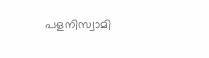പളനിസ്വാമി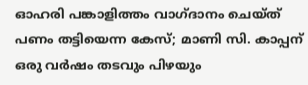ഓഹരി പങ്കാളിത്തം വാഗ്ദാനം ചെയ്ത് പണം തട്ടിയെന്ന കേസ്; മാണി സി. കാപ്പന് ഒരു വർഷം തടവും പിഴയും